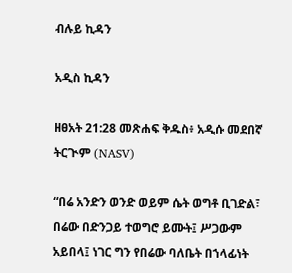ብሉይ ኪዳን

አዲስ ኪዳን

ዘፀአት 21:28 መጽሐፍ ቅዱስ፥ አዲሱ መደበኛ ትርጒም (NASV)

“በሬ አንድን ወንድ ወይም ሴት ወግቶ ቢገድል፣ በሬው በድንጋይ ተወግሮ ይሙት፤ ሥጋውም አይበላ፤ ነገር ግን የበሬው ባለቤት በኀላፊነት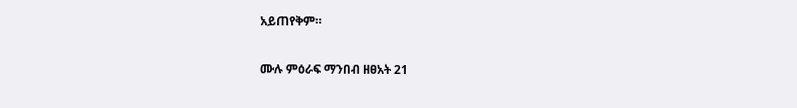አይጠየቅም።

ሙሉ ምዕራፍ ማንበብ ዘፀአት 21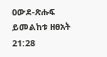ዐውደ-ጽሑፍ ይመልከቱ ዘፀአት 21:28